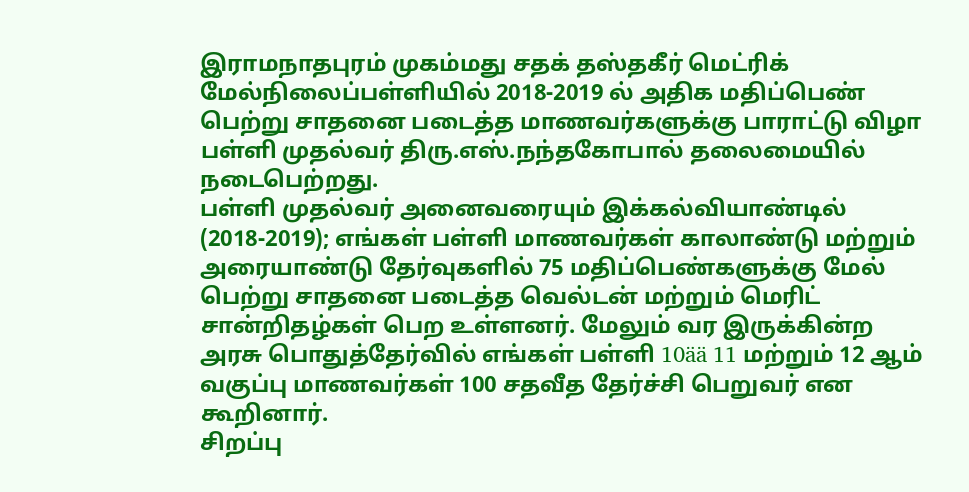இராமநாதபுரம் முகம்மது சதக் தஸ்தகீர் மெட்ரிக் மேல்நிலைப்பள்ளியில் 2018-2019 ல் அதிக மதிப்பெண் பெற்று சாதனை படைத்த மாணவர்களுக்கு பாராட்டு விழா பள்ளி முதல்வர் திரு.எஸ்.நந்தகோபால் தலைமையில் நடைபெற்றது.
பள்ளி முதல்வர் அனைவரையும் இக்கல்வியாண்டில் (2018-2019); எங்கள் பள்ளி மாணவர்கள் காலாண்டு மற்றும் அரையாண்டு தேர்வுகளில் 75 மதிப்பெண்களுக்கு மேல் பெற்று சாதனை படைத்த வெல்டன் மற்றும் மெரிட் சான்றிதழ்கள் பெற உள்ளனர். மேலும் வர இருக்கின்ற அரசு பொதுத்தேர்வில் எங்கள் பள்ளி 10ää 11 மற்றும் 12 ஆம் வகுப்பு மாணவர்கள் 100 சதவீத தேர்ச்சி பெறுவர் என கூறினார்.
சிறப்பு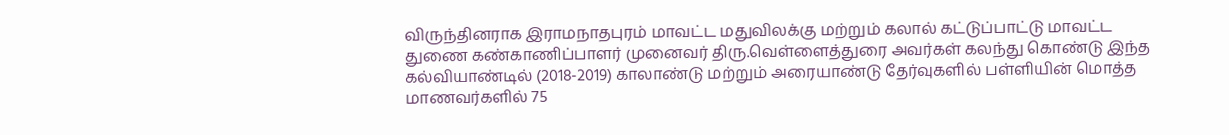விருந்தினராக இராமநாதபுரம் மாவட்ட மதுவிலக்கு மற்றும் கலால் கட்டுப்பாட்டு மாவட்ட துணை கண்காணிப்பாளர் முனைவர் திரு.வெள்ளைத்துரை அவர்கள் கலந்து கொண்டு இந்த கல்வியாண்டில் (2018-2019) காலாண்டு மற்றும் அரையாண்டு தேர்வுகளில் பள்ளியின் மொத்த மாணவர்களில் 75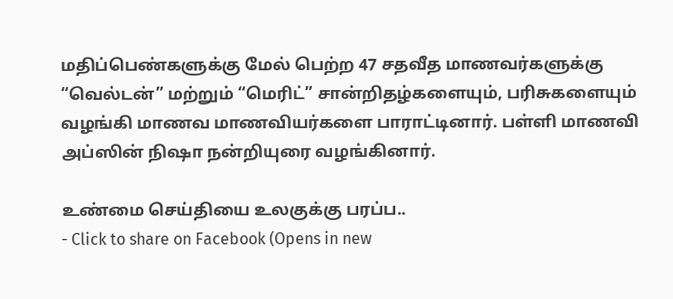மதிப்பெண்களுக்கு மேல் பெற்ற 47 சதவீத மாணவர்களுக்கு “வெல்டன்” மற்றும் “மெரிட்” சான்றிதழ்களையும், பரிசுகளையும் வழங்கி மாணவ மாணவியர்களை பாராட்டினார். பள்ளி மாணவி அப்ஸின் நிஷா நன்றியுரை வழங்கினார்.

உண்மை செய்தியை உலகுக்கு பரப்ப..
- Click to share on Facebook (Opens in new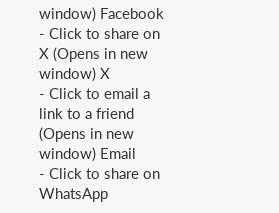window) Facebook
- Click to share on X (Opens in new window) X
- Click to email a link to a friend (Opens in new window) Email
- Click to share on WhatsApp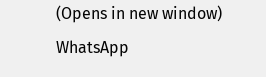(Opens in new window) WhatsApp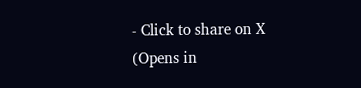- Click to share on X (Opens in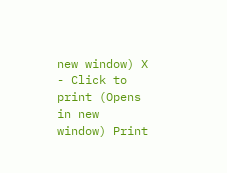new window) X
- Click to print (Opens in new window) Print